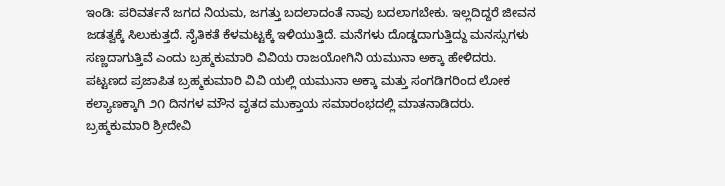ಇಂಡಿ: ಪರಿವರ್ತನೆ ಜಗದ ನಿಯಮ, ಜಗತ್ತು ಬದಲಾದಂತೆ ನಾವು ಬದಲಾಗಬೇಕು. ಇಲ್ಲದಿದ್ದರೆ ಜೀವನ ಜಡತ್ವಕ್ಕೆ ಸಿಲುಕುತ್ತದೆ. ನೈತಿಕತೆ ಕೆಳಮಟ್ಟಕ್ಕೆ ಇಳಿಯುತ್ತಿದೆ. ಮನೆಗಳು ದೊಡ್ಡದಾಗುತ್ತಿದ್ದು ಮನಸ್ಸುಗಳು ಸಣ್ಣದಾಗುತ್ತಿವೆ ಎಂದು ಬ್ರಹ್ಮಕುಮಾರಿ ವಿವಿಯ ರಾಜಯೋಗಿನಿ ಯಮುನಾ ಅಕ್ಕಾ ಹೇಳಿದರು.
ಪಟ್ಟಣದ ಪ್ರಜಾಪಿತ ಬ್ರಹ್ಮಕುಮಾರಿ ವಿವಿ ಯಲ್ಲಿ ಯಮುನಾ ಅಕ್ಕಾ ಮತ್ತು ಸಂಗಡಿಗರಿಂದ ಲೋಕ ಕಲ್ಯಾಣಕ್ಕಾಗಿ ೨೧ ದಿನಗಳ ಮೌನ ವೃತದ ಮುಕ್ತಾಯ ಸಮಾರಂಭದಲ್ಲಿ ಮಾತನಾಡಿದರು.
ಬ್ರಹ್ಮಕುಮಾರಿ ಶ್ರೀದೇವಿ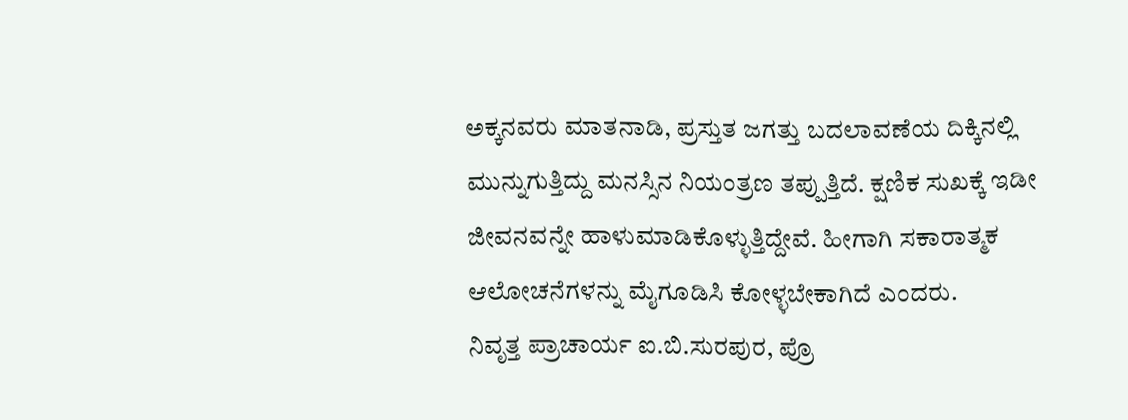ಅಕ್ಕನವರು ಮಾತನಾಡಿ, ಪ್ರಸ್ತುತ ಜಗತ್ತು ಬದಲಾವಣೆಯ ದಿಕ್ಕಿನಲ್ಲಿ ಮುನ್ನುಗುತ್ತಿದ್ದು ಮನಸ್ಸಿನ ನಿಯಂತ್ರಣ ತಪ್ಪುತ್ತಿದೆ. ಕ್ಷಣಿಕ ಸುಖಕ್ಕೆ ಇಡೀ ಜೀವನವನ್ನೇ ಹಾಳುಮಾಡಿಕೊಳ್ಳುತ್ತಿದ್ದೇವೆ. ಹೀಗಾಗಿ ಸಕಾರಾತ್ಮಕ ಆಲೋಚನೆಗಳನ್ನು ಮೈಗೂಡಿಸಿ ಕೋಳ್ಳಬೇಕಾಗಿದೆ ಎಂದರು.
ನಿವೃತ್ತ ಪ್ರಾಚಾರ್ಯ ಐ.ಬಿ.ಸುರಪುರ, ಪ್ರೊ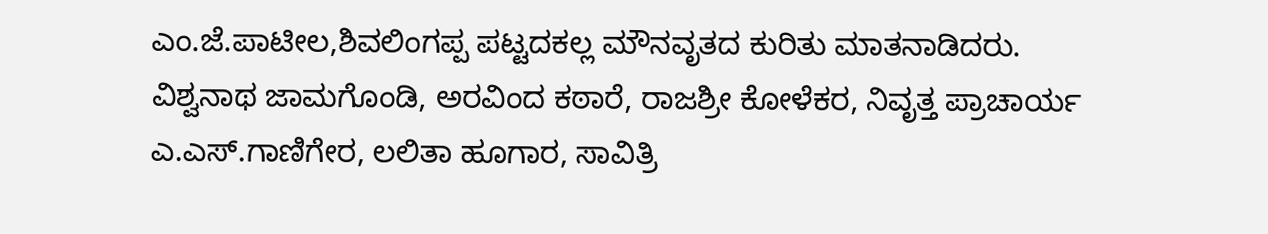ಎಂ.ಜೆ.ಪಾಟೀಲ,ಶಿವಲಿಂಗಪ್ಪ ಪಟ್ಟದಕಲ್ಲ ಮೌನವೃತದ ಕುರಿತು ಮಾತನಾಡಿದರು.
ವಿಶ್ವನಾಥ ಜಾಮಗೊಂಡಿ, ಅರವಿಂದ ಕಠಾರೆ, ರಾಜಶ್ರೀ ಕೋಳೆಕರ, ನಿವೃತ್ತ ಪ್ರಾಚಾರ್ಯ ಎ.ಎಸ್.ಗಾಣಿಗೇರ, ಲಲಿತಾ ಹೂಗಾರ, ಸಾವಿತ್ರಿ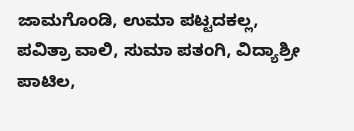ಜಾಮಗೊಂಡಿ, ಉಮಾ ಪಟ್ಟದಕಲ್ಲ, ಪವಿತ್ರಾ ವಾಲಿ, ಸುಮಾ ಪತಂಗಿ, ವಿದ್ಯಾಶ್ರೀ ಪಾಟಿಲ,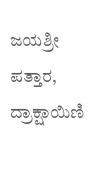ಜಯಶ್ರೀ ಪತ್ತಾರ, ದ್ರಾಕ್ಷಾಯಿಣಿ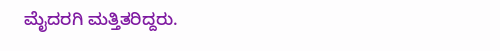ಮೈದರಗಿ ಮತ್ತಿತರಿದ್ದರು.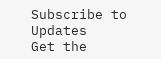Subscribe to Updates
Get the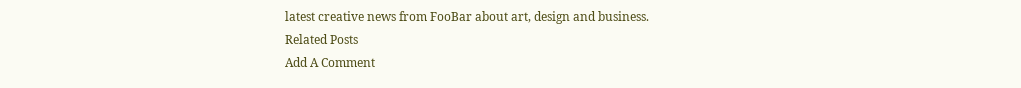latest creative news from FooBar about art, design and business.
Related Posts
Add A Comment